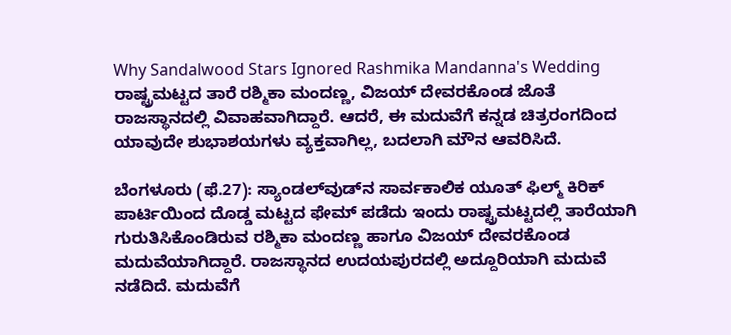Why Sandalwood Stars Ignored Rashmika Mandanna's Wedding ರಾಷ್ಟ್ರಮಟ್ಟದ ತಾರೆ ರಶ್ಮಿಕಾ ಮಂದಣ್ಣ, ವಿಜಯ್ ದೇವರಕೊಂಡ ಜೊತೆ ರಾಜಸ್ಥಾನದಲ್ಲಿ ವಿವಾಹವಾಗಿದ್ದಾರೆ. ಆದರೆ, ಈ ಮದುವೆಗೆ ಕನ್ನಡ ಚಿತ್ರರಂಗದಿಂದ ಯಾವುದೇ ಶುಭಾಶಯಗಳು ವ್ಯಕ್ತವಾಗಿಲ್ಲ, ಬದಲಾಗಿ ಮೌನ ಆವರಿಸಿದೆ.

ಬೆಂಗಳೂರು (ಫೆ.27): ಸ್ಯಾಂಡಲ್‌ವುಡ್‌ನ ಸಾರ್ವಕಾಲಿಕ ಯೂತ್‌ ಫಿಲ್ಮ್‌ ಕಿರಿಕ್‌ ಪಾರ್ಟಿಯಿಂದ ದೊಡ್ಡ ಮಟ್ಟದ ಫೇಮ್‌ ಪಡೆದು ಇಂದು ರಾಷ್ಟ್ರಮಟ್ಟದಲ್ಲಿ ತಾರೆಯಾಗಿ ಗುರುತಿಸಿಕೊಂಡಿರುವ ರಶ್ಮಿಕಾ ಮಂದಣ್ಣ ಹಾಗೂ ವಿಜಯ್‌ ದೇವರಕೊಂಡ ಮದುವೆಯಾಗಿದ್ದಾರೆ. ರಾಜಸ್ಥಾನದ ಉದಯಪುರದಲ್ಲಿ ಅದ್ದೂರಿಯಾಗಿ ಮದುವೆ ನಡೆದಿದೆ. ಮದುವೆಗೆ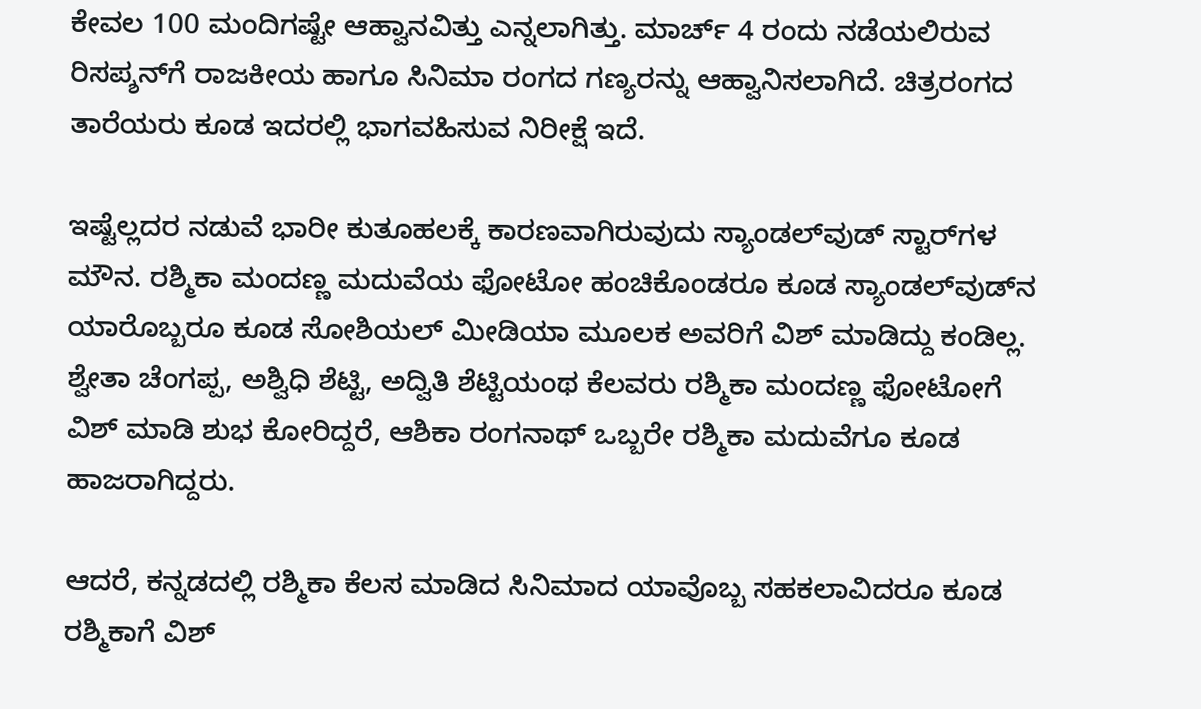ಕೇವಲ 100 ಮಂದಿಗಷ್ಟೇ ಆಹ್ವಾನವಿತ್ತು ಎನ್ನಲಾಗಿತ್ತು. ಮಾರ್ಚ್‌ 4 ರಂದು ನಡೆಯಲಿರುವ ರಿಸಪ್ಶನ್‌ಗೆ ರಾಜಕೀಯ ಹಾಗೂ ಸಿನಿಮಾ ರಂಗದ ಗಣ್ಯರನ್ನು ಆಹ್ವಾನಿಸಲಾಗಿದೆ. ಚಿತ್ರರಂಗದ ತಾರೆಯರು ಕೂಡ ಇದರಲ್ಲಿ ಭಾಗವಹಿಸುವ ನಿರೀಕ್ಷೆ ಇದೆ.

ಇಷ್ಟೆಲ್ಲದರ ನಡುವೆ ಭಾರೀ ಕುತೂಹಲಕ್ಕೆ ಕಾರಣವಾಗಿರುವುದು ಸ್ಯಾಂಡಲ್‌ವುಡ್‌ ಸ್ಟಾರ್‌ಗಳ ಮೌನ. ರಶ್ಮಿಕಾ ಮಂದಣ್ಣ ಮದುವೆಯ ಫೋಟೋ ಹಂಚಿಕೊಂಡರೂ ಕೂಡ ಸ್ಯಾಂಡಲ್‌ವುಡ್‌ನ ಯಾರೊಬ್ಬರೂ ಕೂಡ ಸೋಶಿಯಲ್‌ ಮೀಡಿಯಾ ಮೂಲಕ ಅವರಿಗೆ ವಿಶ್‌ ಮಾಡಿದ್ದು ಕಂಡಿಲ್ಲ. ಶ್ವೇತಾ ಚೆಂಗಪ್ಪ, ಅಶ್ವಿಧಿ ಶೆಟ್ಟಿ, ಅದ್ವಿತಿ ಶೆಟ್ಟಿಯಂಥ ಕೆಲವರು ರಶ್ಮಿಕಾ ಮಂದಣ್ಣ ಫೋಟೋಗೆ ವಿಶ್‌ ಮಾಡಿ ಶುಭ ಕೋರಿದ್ದರೆ, ಆಶಿಕಾ ರಂಗನಾಥ್‌ ಒಬ್ಬರೇ ರಶ್ಮಿಕಾ ಮದುವೆಗೂ ಕೂಡ ಹಾಜರಾಗಿದ್ದರು.

ಆದರೆ, ಕನ್ನಡದಲ್ಲಿ ರಶ್ಮಿಕಾ ಕೆಲಸ ಮಾಡಿದ ಸಿನಿಮಾದ ಯಾವೊಬ್ಬ ಸಹಕಲಾವಿದರೂ ಕೂಡ ರಶ್ಮಿಕಾಗೆ ವಿಶ್‌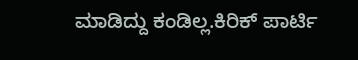ಮಾಡಿದ್ದು ಕಂಡಿಲ್ಲ.ಕಿರಿಕ್‌ ಪಾರ್ಟಿ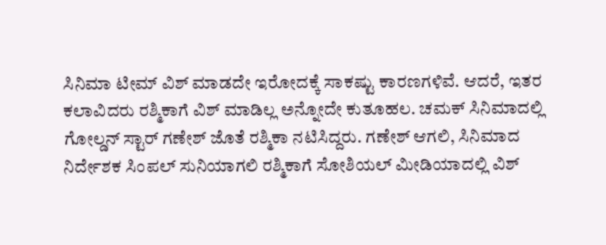ಸಿನಿಮಾ ಟೀಮ್‌ ವಿಶ್‌ ಮಾಡದೇ ಇರೋದಕ್ಕೆ ಸಾಕಷ್ಟು ಕಾರಣಗಳಿವೆ. ಆದರೆ, ಇತರ ಕಲಾವಿದರು ರಶ್ಮಿಕಾಗೆ ವಿಶ್‌ ಮಾಡಿಲ್ಲ ಅನ್ನೋದೇ ಕುತೂಹಲ. ಚಮಕ್‌ ಸಿನಿಮಾದಲ್ಲಿ ಗೋಲ್ಡನ್‌ ಸ್ಟಾರ್‌ ಗಣೇಶ್‌ ಜೊತೆ ರಶ್ಮಿಕಾ ನಟಿಸಿದ್ದರು. ಗಣೇಶ್‌ ಆಗಲಿ, ಸಿನಿಮಾದ ನಿರ್ದೇಶಕ ಸಿಂಪಲ್‌ ಸುನಿಯಾಗಲಿ ರಶ್ಮಿಕಾಗೆ ಸೋಶಿಯಲ್‌ ಮೀಡಿಯಾದಲ್ಲಿ ವಿಶ್‌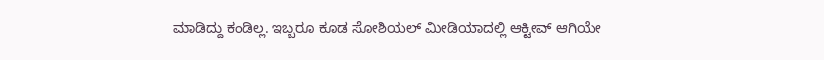ಮಾಡಿದ್ದು ಕಂಡಿಲ್ಲ. ಇಬ್ಬರೂ ಕೂಡ ಸೋಶಿಯಲ್‌ ಮೀಡಿಯಾದಲ್ಲಿ ಆಕ್ಟೀವ್‌ ಆಗಿಯೇ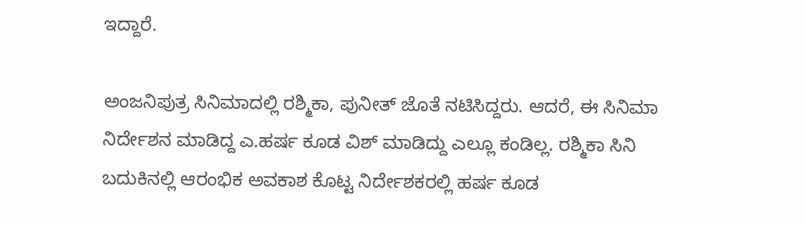ಇದ್ದಾರೆ.

ಅಂಜನಿಪುತ್ರ ಸಿನಿಮಾದಲ್ಲಿ ರಶ್ಮಿಕಾ, ಪುನೀತ್‌ ಜೊತೆ ನಟಿಸಿದ್ದರು. ಆದರೆ, ಈ ಸಿನಿಮಾ ನಿರ್ದೇಶನ ಮಾಡಿದ್ದ ಎ.ಹರ್ಷ ಕೂಡ ವಿಶ್‌ ಮಾಡಿದ್ದು ಎಲ್ಲೂ ಕಂಡಿಲ್ಲ. ರಶ್ಮಿಕಾ ಸಿನಿ ಬದುಕಿನಲ್ಲಿ ಆರಂಭಿಕ ಅವಕಾಶ ಕೊಟ್ಟ ನಿರ್ದೇಶಕರಲ್ಲಿ ಹರ್ಷ ಕೂಡ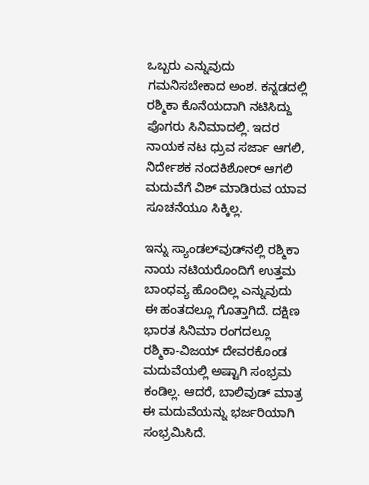ಒಬ್ಬರು ಎನ್ನುವುದು ಗಮನಿಸಬೇಕಾದ ಅಂಶ. ಕನ್ನಡದಲ್ಲಿ ರಶ್ಮಿಕಾ ಕೊನೆಯದಾಗಿ ನಟಿಸಿದ್ದು ಪೊಗರು ಸಿನಿಮಾದಲ್ಲಿ. ಇದರ ನಾಯಕ ನಟ ಧ್ರುವ ಸರ್ಜಾ ಆಗಲಿ, ನಿರ್ದೇಶಕ ನಂದಕಿಶೋರ್‌ ಆಗಲಿ ಮದುವೆಗೆ ವಿಶ್‌ ಮಾಡಿರುವ ಯಾವ ಸೂಚನೆಯೂ ಸಿಕ್ಕಿಲ್ಲ.

ಇನ್ನು ಸ್ಯಾಂಡಲ್‌ವುಡ್‌ನಲ್ಲಿ ರಶ್ಮಿಕಾ ನಾಯ ನಟಿಯರೊಂದಿಗೆ ಉತ್ತಮ ಬಾಂಧವ್ಯ ಹೊಂದಿಲ್ಲ ಎನ್ನುವುದು ಈ ಹಂತದಲ್ಲೂ ಗೊತ್ತಾಗಿದೆ. ದಕ್ಷಿಣ ಭಾರತ ಸಿನಿಮಾ ರಂಗದಲ್ಲೂ ರಶ್ಮಿಕಾ-ವಿಜಯ್‌ ದೇವರಕೊಂಡ ಮದುವೆಯಲ್ಲಿ ಅಷ್ಟಾಗಿ ಸಂಭ್ರಮ ಕಂಡಿಲ್ಲ. ಆದರೆ, ಬಾಲಿವುಡ್‌ ಮಾತ್ರ ಈ ಮದುವೆಯನ್ನು ಭರ್ಜರಿಯಾಗಿ ಸಂಭ್ರಮಿಸಿದೆ.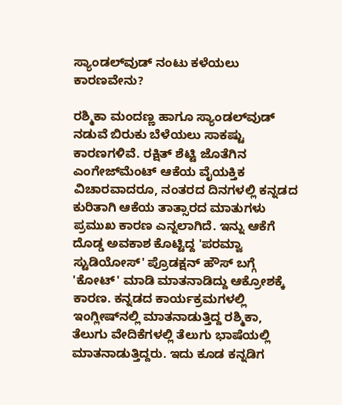ಸ್ಯಾಂಡಲ್‌ವುಡ್‌ ನಂಟು ಕಳೆಯಲು ಕಾರಣವೇನು?

ರಶ್ಮಿಕಾ ಮಂದಣ್ಣ ಹಾಗೂ ಸ್ಯಾಂಡಲ್‌ವುಡ್‌ ನಡುವೆ ಬಿರುಕು ಬೆಳೆಯಲು ಸಾಕಷ್ಟು ಕಾರಣಗಳಿವೆ. ರಕ್ಷಿತ್‌ ಶೆಟ್ಟಿ ಜೊತೆಗಿನ ಎಂಗೇಜ್‌ಮೆಂಟ್‌ ಆಕೆಯ ವೈಯಕ್ತಿಕ ವಿಚಾರವಾದರೂ, ನಂತರದ ದಿನಗಳಲ್ಲಿ ಕನ್ನಡದ ಕುರಿತಾಗಿ ಆಕೆಯ ತಾತ್ಸಾರದ ಮಾತುಗಳು ಪ್ರಮುಖ ಕಾರಣ ಎನ್ನಲಾಗಿದೆ. ಇನ್ನು ಆಕೆಗೆ ದೊಡ್ಡ ಅವಕಾಶ ಕೊಟ್ಟಿದ್ದ 'ಪರಮ್ವಾ ಸ್ಟುಡಿಯೋಸ್‌' ಪ್ರೊಡಕ್ಷನ್‌ ಹೌಸ್‌ ಬಗ್ಗೆ 'ಕೋಟ್‌' ಮಾಡಿ ಮಾತನಾಡಿದ್ದು ಆಕ್ರೋಶಕ್ಕೆ ಕಾರಣ. ಕನ್ನಡದ ಕಾರ್ಯಕ್ರಮಗಳಲ್ಲಿ ಇಂಗ್ಲೀಷ್‌ನಲ್ಲಿ ಮಾತನಾಡುತ್ತಿದ್ದ ರಶ್ಮಿಕಾ, ತೆಲುಗು ವೇದಿಕೆಗಳಲ್ಲಿ ತೆಲುಗು ಭಾಷೆಯಲ್ಲಿ ಮಾತನಾಡುತ್ತಿದ್ದರು. ಇದು ಕೂಡ ಕನ್ನಡಿಗ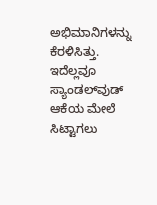ಅಭಿಮಾನಿಗಳನ್ನು ಕೆರಳಿಸಿತ್ತು. ಇದೆಲ್ಲವೂ ಸ್ಯಾಂಡಲ್‌ವುಡ್‌ ಆಕೆಯ ಮೇಲೆ ಸಿಟ್ಟಾಗಲು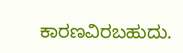ಕಾರಣವಿರಬಹುದು.